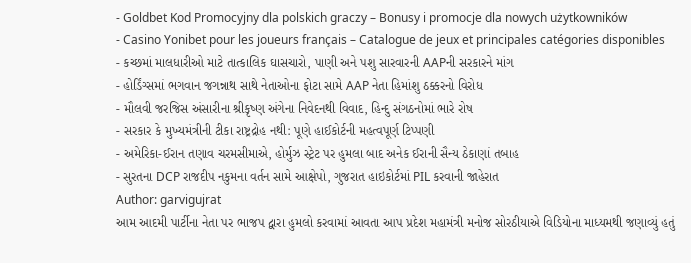- Goldbet Kod Promocyjny dla polskich graczy – Bonusy i promocje dla nowych użytkowników
- Casino Yonibet pour les joueurs français – Catalogue de jeux et principales catégories disponibles
- કચ્છમાં માલધારીઓ માટે તાત્કાલિક ઘાસચારો, પાણી અને પશુ સારવારની AAPની સરકારને માંગ
- હોર્ડિંગ્સમાં ભગવાન જગન્નાથ સાથે નેતાઓના ફોટા સામે AAP નેતા હિમાંશુ ઠક્કરનો વિરોધ
- મૌલવી જરજિસ અંસારીના શ્રીકૃષ્ણ અંગેના નિવેદનથી વિવાદ, હિન્દુ સંગઠનોમાં ભારે રોષ
- સરકાર કે મુખ્યમંત્રીની ટીકા રાષ્ટ્રદ્રોહ નથી: પૂણે હાઈકોર્ટની મહત્વપૂર્ણ ટિપ્પણી
- અમેરિકા-ઈરાન તણાવ ચરમસીમાએ, હોર્મુઝ સ્ટ્રેટ પર હુમલા બાદ અનેક ઈરાની સૈન્ય ઠેકાણાં તબાહ
- સુરતના DCP રાજદીપ નકુમના વર્તન સામે આક્ષેપો, ગુજરાત હાઇકોર્ટમાં PIL કરવાની જાહેરાત
Author: garvigujrat
આમ આદમી પાર્ટીના નેતા પર ભાજપ દ્વારા હુમલો કરવામાં આવતા આપ પ્રદેશ મહામંત્રી મનોજ સોરઠીયાએ વિડિયોના માધ્યમથી જણાવ્યું હતું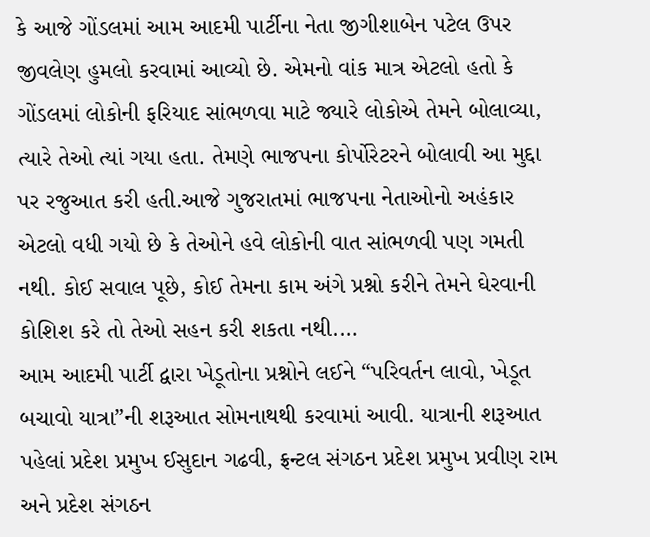કે આજે ગોંડલમાં આમ આદમી પાર્ટીના નેતા જીગીશાબેન પટેલ ઉપર જીવલેણ હુમલો કરવામાં આવ્યો છે. એમનો વાંક માત્ર એટલો હતો કે ગોંડલમાં લોકોની ફરિયાદ સાંભળવા માટે જ્યારે લોકોએ તેમને બોલાવ્યા, ત્યારે તેઓ ત્યાં ગયા હતા. તેમણે ભાજપના કોર્પોરેટરને બોલાવી આ મુદ્દા પર રજુઆત કરી હતી.આજે ગુજરાતમાં ભાજપના નેતાઓનો અહંકાર એટલો વધી ગયો છે કે તેઓને હવે લોકોની વાત સાંભળવી પણ ગમતી નથી. કોઈ સવાલ પૂછે, કોઈ તેમના કામ અંગે પ્રશ્નો કરીને તેમને ઘેરવાની કોશિશ કરે તો તેઓ સહન કરી શકતા નથી.…
આમ આદમી પાર્ટી દ્વારા ખેડૂતોના પ્રશ્નોને લઈને “પરિવર્તન લાવો, ખેડૂત બચાવો યાત્રા”ની શરૂઆત સોમનાથથી કરવામાં આવી. યાત્રાની શરૂઆત પહેલાં પ્રદેશ પ્રમુખ ઈસુદાન ગઢવી, ફ્રન્ટલ સંગઠન પ્રદેશ પ્રમુખ પ્રવીણ રામ અને પ્રદેશ સંગઠન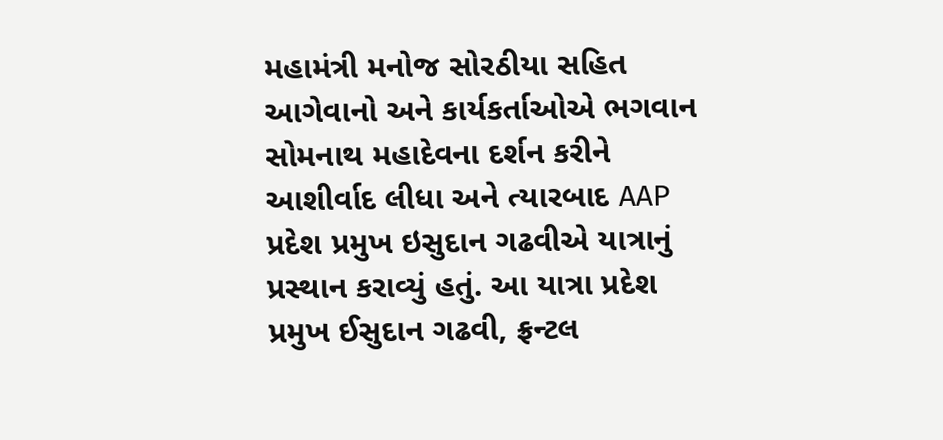મહામંત્રી મનોજ સોરઠીયા સહિત આગેવાનો અને કાર્યકર્તાઓએ ભગવાન સોમનાથ મહાદેવના દર્શન કરીને આશીર્વાદ લીધા અને ત્યારબાદ AAP પ્રદેશ પ્રમુખ ઇસુદાન ગઢવીએ યાત્રાનું પ્રસ્થાન કરાવ્યું હતું. આ યાત્રા પ્રદેશ પ્રમુખ ઈસુદાન ગઢવી, ફ્રન્ટલ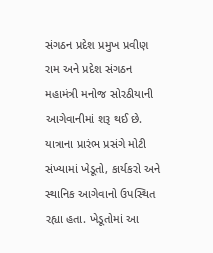સંગઠન પ્રદેશ પ્રમુખ પ્રવીણ રામ અને પ્રદેશ સંગઠન મહામંત્રી મનોજ સોરઠીયાની આગેવાનીમાં શરૂ થઈ છે. યાત્રાના પ્રારંભ પ્રસંગે મોટી સંખ્યામાં ખેડૂતો, કાર્યકરો અને સ્થાનિક આગેવાનો ઉપસ્થિત રહ્યા હતા. ખેડૂતોમાં આ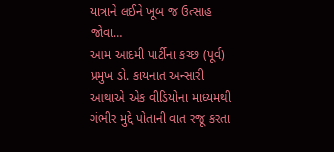યાત્રાને લઈને ખૂબ જ ઉત્સાહ જોવા…
આમ આદમી પાર્ટીના કચ્છ (પૂર્વ) પ્રમુખ ડો. કાયનાત અન્સારી આથાએ એક વીડિયોના માધ્યમથી ગંભીર મુદ્દે પોતાની વાત રજૂ કરતા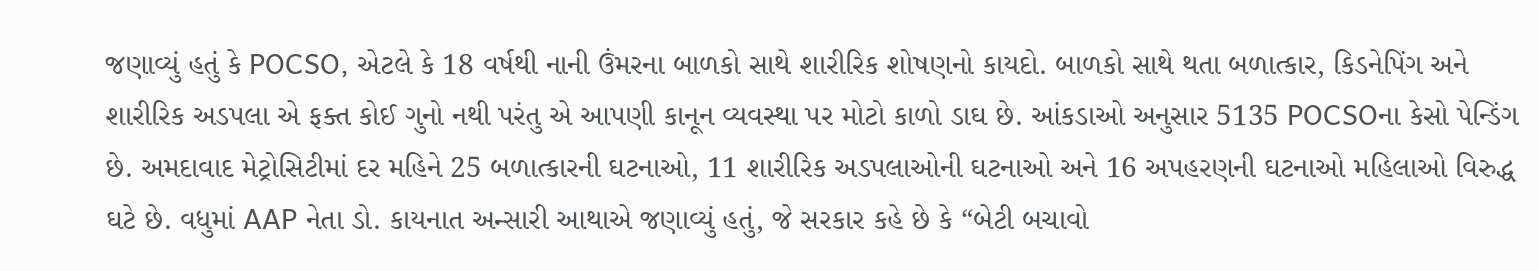જણાવ્યું હતું કે POCSO, એટલે કે 18 વર્ષથી નાની ઉંમરના બાળકો સાથે શારીરિક શોષણનો કાયદો. બાળકો સાથે થતા બળાત્કાર, કિડનેપિંગ અને શારીરિક અડપલા એ ફક્ત કોઈ ગુનો નથી પરંતુ એ આપણી કાનૂન વ્યવસ્થા પર મોટો કાળો ડાઘ છે. આંકડાઓ અનુસાર 5135 POCSOના કેસો પેન્ડિંગ છે. અમદાવાદ મેટ્રોસિટીમાં દર મહિને 25 બળાત્કારની ઘટનાઓ, 11 શારીરિક અડપલાઓની ઘટનાઓ અને 16 અપહરણની ઘટનાઓ મહિલાઓ વિરુદ્ધ ઘટે છે. વધુમાં AAP નેતા ડો. કાયનાત અન્સારી આથાએ જણાવ્યું હતું, જે સરકાર કહે છે કે “બેટી બચાવો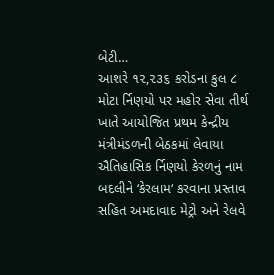બેટી…
આશરે ૧૨,૨૩૬ કરોડના કુલ ૮ મોટા ર્નિણયો પર મહોર સેવા તીર્થ ખાતે આયોજિત પ્રથમ કેન્દ્રીય મંત્રીમંડળની બેઠકમાં લેવાયા ઐતિહાસિક ર્નિણયો કેરળનું નામ બદલીને ‘કેરલામ‘ કરવાના પ્રસ્તાવ સહિત અમદાવાદ મેટ્રો અને રેલવે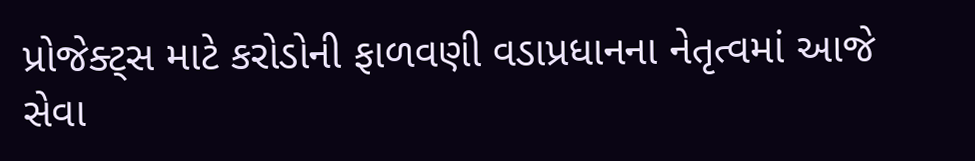પ્રોજેક્ટ્સ માટે કરોડોની ફાળવણી વડાપ્રધાનના નેતૃત્વમાં આજે સેવા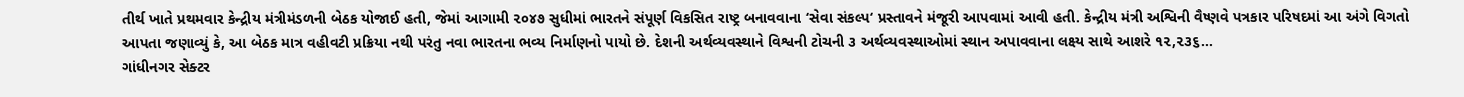તીર્થ ખાતે પ્રથમવાર કેન્દ્રીય મંત્રીમંડળની બેઠક યોજાઈ હતી, જેમાં આગામી ૨૦૪૭ સુધીમાં ભારતને સંપૂર્ણ વિકસિત રાષ્ટ્ર બનાવવાના ‘સેવા સંકલ્પ‘ પ્રસ્તાવને મંજૂરી આપવામાં આવી હતી. કેન્દ્રીય મંત્રી અશ્વિની વૈષ્ણવે પત્રકાર પરિષદમાં આ અંગે વિગતો આપતા જણાવ્યું કે, આ બેઠક માત્ર વહીવટી પ્રક્રિયા નથી પરંતુ નવા ભારતના ભવ્ય નિર્માણનો પાયો છે. દેશની અર્થવ્યવસ્થાને વિશ્વની ટોચની ૩ અર્થવ્યવસ્થાઓમાં સ્થાન અપાવવાના લક્ષ્ય સાથે આશરે ૧૨,૨૩૬…
ગાંધીનગર સેક્ટર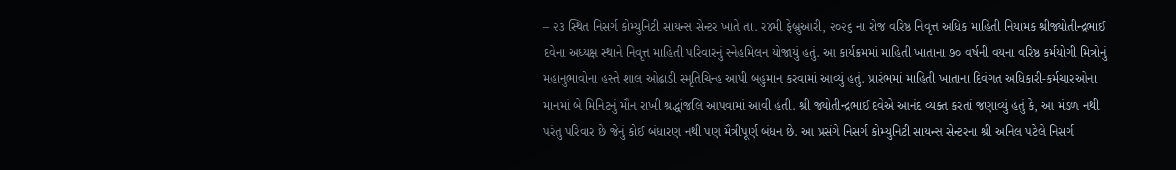– ૨૩ સ્થિત નિસર્ગ કોમ્યુનિટી સાયન્સ સેન્ટર ખાતે તા. ર૪મી ફેબ્રુઆરી, ૨૦૨૬ ના રોજ વરિષ્ઠ નિવૃત્ત અધિક માહિતી નિયામક શ્રીજ્યોતીન્દ્રભાઈ દવેના અધ્યક્ષ સ્થાને નિવૃત્ત માહિતી પરિવારનું સ્નેહમિલન યોજાયું હતું. આ કાર્યક્રમમાં માહિતી ખાતાના ૭૦ વર્ષની વયના વરિષ્ઠ કર્મયોગી મિત્રોનું મહાનુભાવોના હસ્તે શાલ ઓઢાડી સ્મૃતિચિન્હ આપી બહુમાન કરવામાં આવ્યું હતું. પ્રારંભમાં માહિતી ખાતાના દિવંગત અધિકારી-કર્મચારઓના માનમાં બે મિનિટનું મૌન રાખી શ્રદ્ધાંજલિ આપવામાં આવી હતી. શ્રી જ્યોતીન્દ્રભાઈ દવેએ આનંદ વ્યક્ત કરતાં જણાવ્યું હતું કે, આ મંડળ નથી પરંતુ પરિવાર છે જેનું કોઈ બંધારણ નથી પણ મૈત્રીપૂર્ણ બંધન છે. આ પ્રસંગે નિસર્ગ કોમ્યુનિટી સાયન્સ સેન્ટરના શ્રી અનિલ પટેલે નિસર્ગ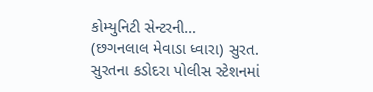કોમ્યુનિટી સેન્ટરની…
(છગનલાલ મેવાડા ધ્વારા) સુરત. સુરતના કડોદરા પોલીસ સ્ટેશનમાં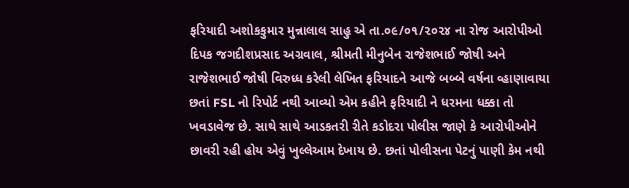ફરિયાદી અશોકકુમાર મુન્નાલાલ સાહુ એ તા.૦૯/૦૧/૨૦૨૪ ના રોજ આરોપીઓ દિપક જગદીશપ્રસાદ અગ્રવાલ, શ્રીમતી મીનુબેન રાજેશભાઈ જોષી અને રાજેશભાઈ જોષી વિરુધ્ધ કરેલી લેખિત ફરિયાદને આજે બબ્બે વર્ષના વ્હાણાવાયા છતાં FSL નો રિપોર્ટ નથી આવ્યો એમ કહીને ફરિયાદી ને ધરમના ધક્કા તો ખવડાવેજ છે. સાથે સાથે આડકતરી રીતે કડોદરા પોલીસ જાણે કે આરોપીઓને છાવરી રહી હોય એવું ખુલ્લેઆમ દેખાય છે. છતાં પોલીસના પેટનું પાણી કેમ નથી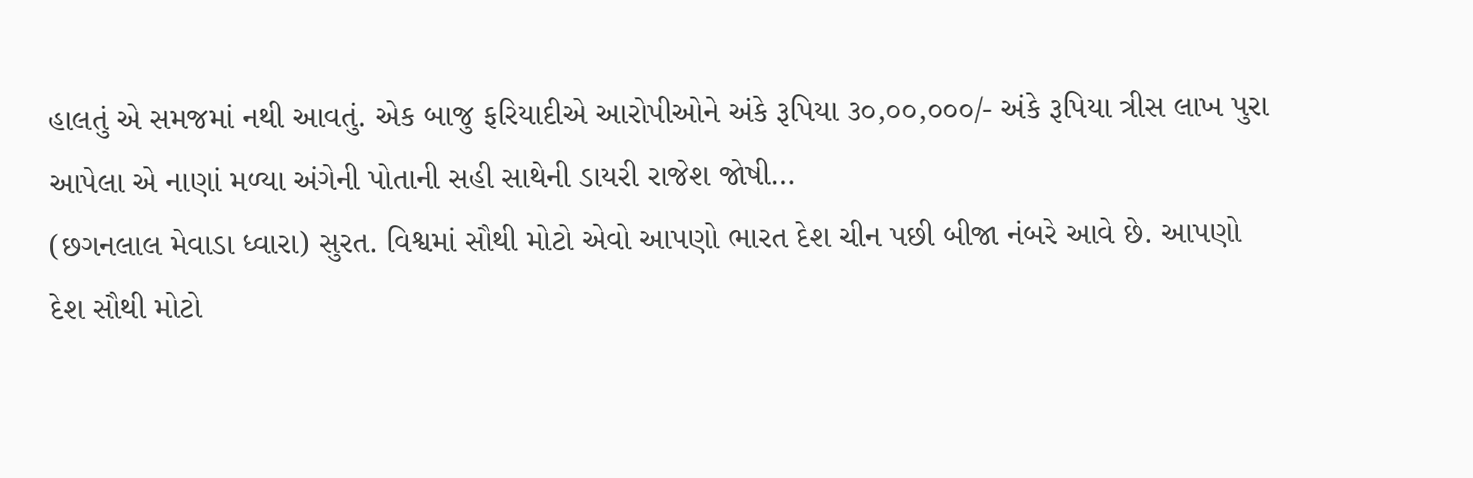હાલતું એ સમજમાં નથી આવતું. એક બાજુ ફરિયાદીએ આરોપીઓને અંકે રૂપિયા ૩૦,૦૦,૦૦૦/- અંકે રૂપિયા ત્રીસ લાખ પુરા આપેલા એ નાણાં મળ્યા અંગેની પોતાની સહી સાથેની ડાયરી રાજેશ જોષી…
(છગનલાલ મેવાડા ધ્વારા) સુરત. વિશ્વમાં સૌથી મોટો એવો આપણો ભારત દેશ ચીન પછી બીજા નંબરે આવે છે. આપણો દેશ સૌથી મોટો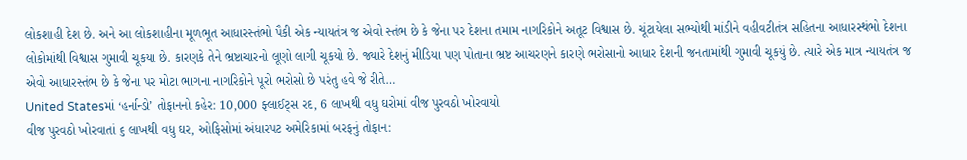લોકશાહી દેશ છે. અને આ લોકશાહીના મૂળભૂત આધારસ્તંભો પૈકી એક ન્યાયતંત્ર જ એવો સ્તંભ છે કે જેના પર દેશના તમામ નાગરિકોને અતૂટ વિશ્વાસ છે. ચૂંટાયેલા સભ્યોથી માંડીને વહીવટીતંત્ર સહિતના આધારસ્થંભો દેશના લોકોમાંથી વિશ્વાસ ગુમાવી ચૂકયા છે. કારણકે તેને ભ્રષ્ટાચારનો લૂણો લાગી ચૂકયો છે. જ્યારે દેશનું મીડિયા પણ પોતાના ભ્રષ્ટ આચરણને કારણે ભરોસાનો આધાર દેશની જનતામાંથી ગુમાવી ચૂકયું છે. ત્યારે એક માત્ર ન્યાયતંત્ર જ એવો આધારસ્તંભ છે કે જેના પર મોટા ભાગના નાગરિકોને પૂરો ભરોસો છે પરંતુ હવે જે રીતે…
United Statesમાં ‘હર્નાન્ડો’ તોફાનનો કહેર: 10,000 ફ્લાઈટ્સ રદ, 6 લાખથી વધુ ઘરોમાં વીજ પુરવઠો ખોરવાયો
વીજ પુરવઠો ખોરવાતાં ૬ લાખથી વધુ ઘર, ઓફિસોમાં અંધારપટ અમેરિકામાં બરફનું તોફાન: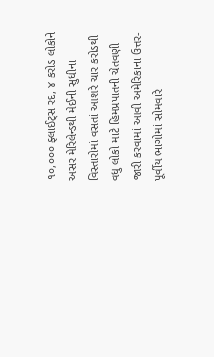૧૦,૦૦૦ ફ્લાઈટ્સ રદ, ૪ કરોડ લોકોને અસર મેરિલેન્ડથી મેઈની સુધીના વિસ્તારોમાં વસતાં આશરે ચાર કરોડથી વધુ લોકો માટે હિમપ્રપાતની ચેતવણી જારી કરવામાં આવી અમેરિકાના ઉત્તર-પૂર્વીય ભાગોમાં સોમવારે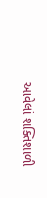આવેલાં શક્તિશાળી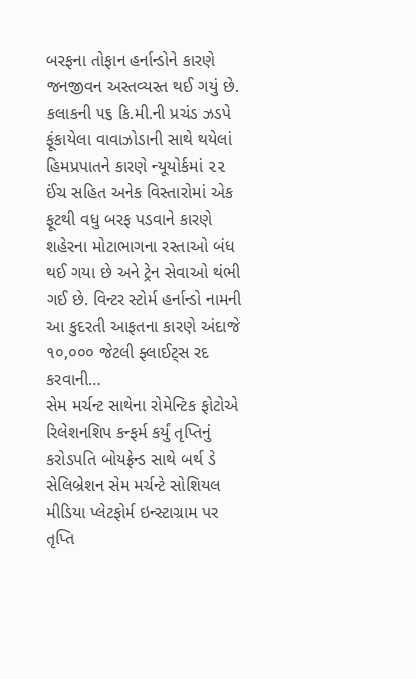બરફના તોફાન હર્નાન્ડોને કારણે જનજીવન અસ્તવ્યસ્ત થઈ ગયું છે. કલાકની ૫૬ કિ.મી.ની પ્રચંડ ઝડપે ફૂંકાયેલા વાવાઝોડાની સાથે થયેલાં હિમપ્રપાતને કારણે ન્યૂયોર્કમાં ૨૨ ઈંચ સહિત અનેક વિસ્તારોમાં એક ફૂટથી વધુ બરફ પડવાને કારણે શહેરના મોટાભાગના રસ્તાઓ બંધ થઈ ગયા છે અને ટ્રેન સેવાઓ થંભી ગઈ છે. વિન્ટર સ્ટોર્મ હર્નાન્ડો નામની આ કુદરતી આફતના કારણે અંદાજે ૧૦,૦૦૦ જેટલી ફ્લાઈટ્સ રદ કરવાની…
સેમ મર્ચન્ટ સાથેના રોમેન્ટિક ફોટોએ રિલેશનશિપ કન્ફર્મ કર્યું તૃપ્તિનું કરોડપતિ બોયફ્રેન્ડ સાથે બર્થ ડે સેલિબ્રેશન સેમ મર્ચન્ટે સોશિયલ મીડિયા પ્લેટફોર્મ ઇન્સ્ટાગ્રામ પર તૃપ્તિ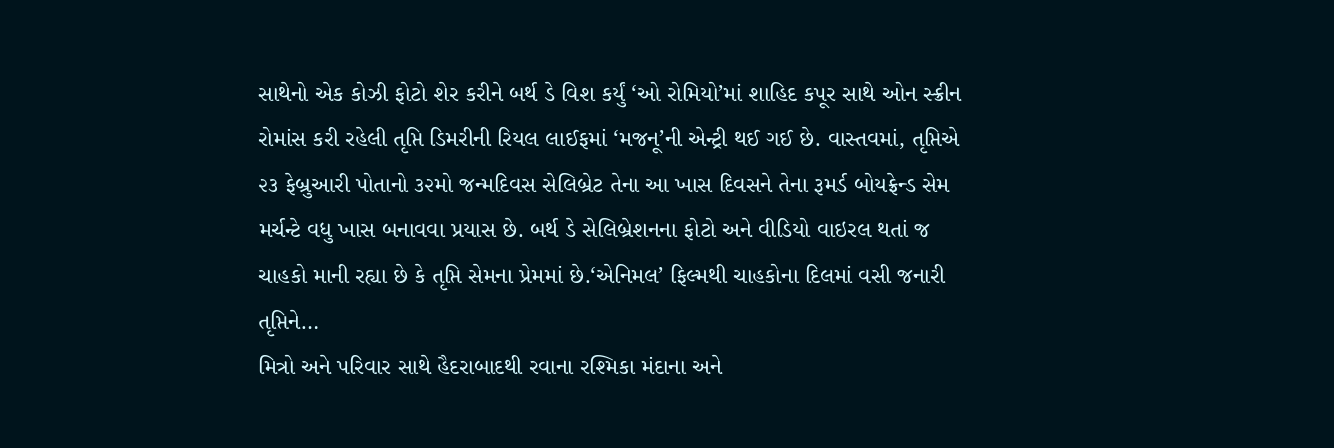સાથેનો એક કોઝી ફોટો શેર કરીને બર્થ ડે વિશ કર્યું ‘ઓ રોમિયો’માં શાહિદ કપૂર સાથે ઓન સ્ક્રીન રોમાંસ કરી રહેલી તૃપ્તિ ડિમરીની રિયલ લાઈફમાં ‘મજનૂ’ની એન્ટ્રી થઈ ગઈ છે. વાસ્તવમાં, તૃપ્તિએ ૨૩ ફેબ્રુઆરી પોતાનો ૩૨મો જન્મદિવસ સેલિબ્રેટ તેના આ ખાસ દિવસને તેના રૂમર્ડ બોયફ્રેન્ડ સેમ મર્ચન્ટે વધુ ખાસ બનાવવા પ્રયાસ છે. બર્થ ડે સેલિબ્રેશનના ફોટો અને વીડિયો વાઇરલ થતાં જ ચાહકો માની રહ્યા છે કે તૃપ્તિ સેમના પ્રેમમાં છે.‘એનિમલ’ ફિલ્મથી ચાહકોના દિલમાં વસી જનારી તૃપ્તિને…
મિત્રો અને પરિવાર સાથે હૈદરાબાદથી રવાના રશ્મિકા મંદાના અને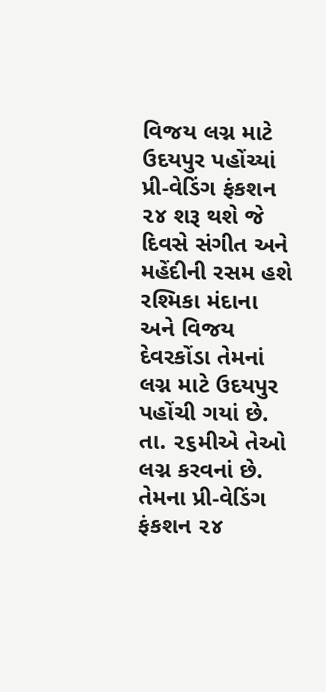વિજય લગ્ન માટે ઉદયપુર પહોંચ્યાં પ્રી-વેડિંગ ફંકશન ૨૪ શરૂ થશે જે દિવસે સંગીત અને મહેંદીની રસમ હશે રશ્મિકા મંદાના અને વિજય દેવરકોંડા તેમનાં લગ્ન માટે ઉદયપુર પહોંચી ગયાં છે. તા. ૨૬મીએ તેઓ લગ્ન કરવનાં છે. તેમના પ્રી-વેડિંગ ફંકશન ૨૪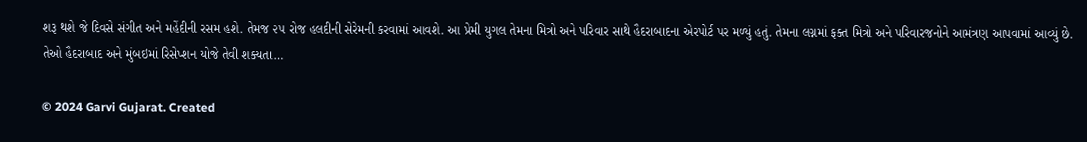શરૂ થશે જે દિવસે સંગીત અને મહેંદીની રસમ હશે. તેમજ ૨૫ રોજ હલદીની સેરેમની કરવામાં આવશે. આ પ્રેમી યુગલ તેમના મિત્રો અને પરિવાર સાથે હૈદરાબાદના એરપોર્ટ પર મળ્યું હતું. તેમના લગ્નમાં ફક્ત મિત્રો અને પરિવારજનોને આમંત્રણ આપવામાં આવ્યું છે. તેઓ હૈદરાબાદ અને મુંબઇમાં રિસેપ્શન યોજે તેવી શક્યતા…

© 2024 Garvi Gujarat. Created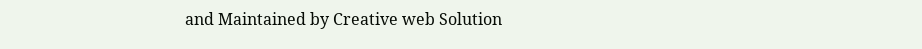and Maintained by Creative web Solution